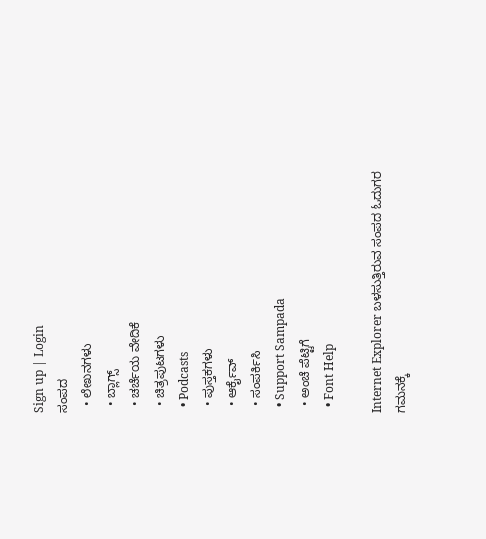Sign up | Login
ಸಂಪದ
  • ಲೇಖನಗಳು
  • ಬ್ಲಾಗ್ಸ್
  • ಚರ್ಚೆಯ ವೇದಿಕೆ
  • ಚಿತ್ರಪುಟಗಳು
  • Podcasts
  • ಪುಸ್ತಕಗಳು
  • ಆರ್ಕೈವ್
  • ಸಂಪರ್ಕಿಸಿ
  • Support Sampada
  • ಅಂಚೆ ಪೆಟ್ಟಿಗೆ
  • Font Help

Internet Explorer ಬಳಸುತ್ತಿರುವ ಸಂಪದ ಓದುಗರ ಗಮನಕ್ಕೆ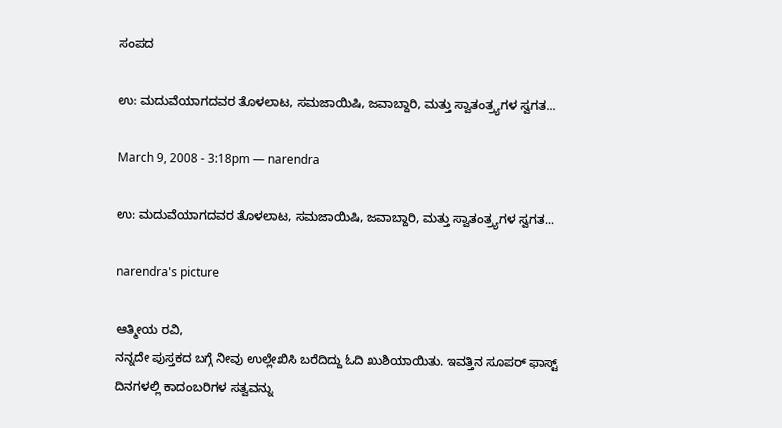ಸಂಪದ

ಉ: ಮದುವೆಯಾಗದವರ ತೊಳಲಾಟ, ಸಮಜಾಯಿಷಿ, ಜವಾಬ್ದಾರಿ, ಮತ್ತು ಸ್ವಾತಂತ್ರ್ಯಗಳ ಸ್ವಗತ...

March 9, 2008 - 3:18pm — narendra

ಉ: ಮದುವೆಯಾಗದವರ ತೊಳಲಾಟ, ಸಮಜಾಯಿಷಿ, ಜವಾಬ್ದಾರಿ, ಮತ್ತು ಸ್ವಾತಂತ್ರ್ಯಗಳ ಸ್ವಗತ...

narendra's picture

ಆತ್ಮೀಯ ರವಿ,
ನನ್ನದೇ ಪುಸ್ತಕದ ಬಗ್ಗೆ ನೀವು ಉಲ್ಲೇಖಿಸಿ ಬರೆದಿದ್ದು ಓದಿ ಖುಶಿಯಾಯಿತು. ಇವತ್ತಿನ ಸೂಪರ್ ಫಾಸ್ಟ್ ದಿನಗಳಲ್ಲಿ ಕಾದಂಬರಿಗಳ ಸತ್ವವನ್ನು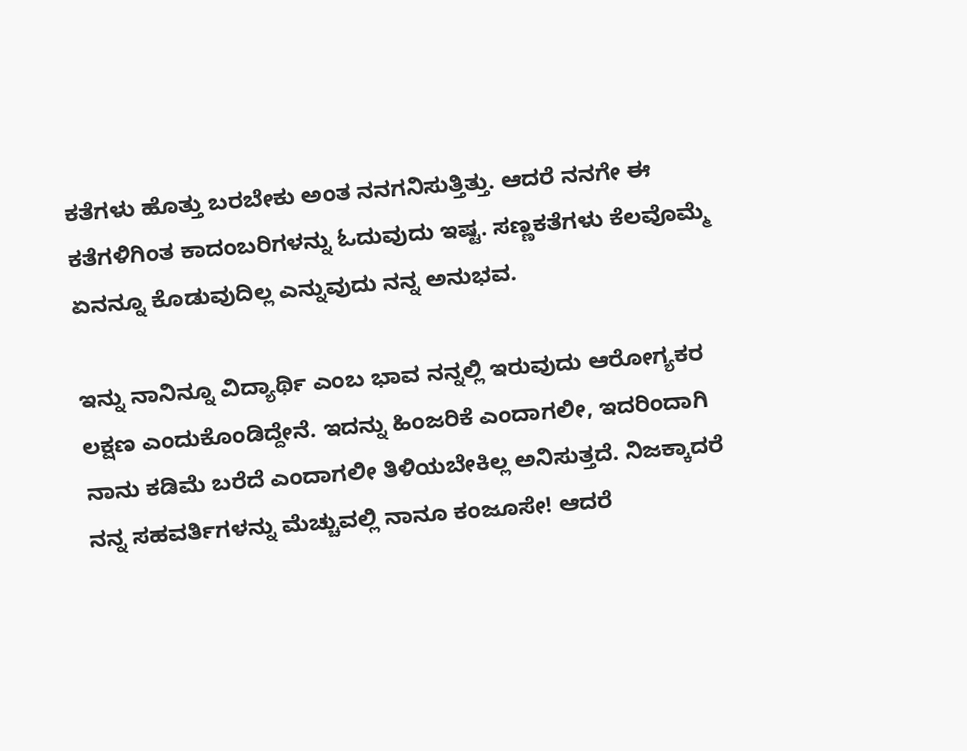ಕತೆಗಳು ಹೊತ್ತು ಬರಬೇಕು ಅಂತ ನನಗನಿಸುತ್ತಿತ್ತು. ಆದರೆ ನನಗೇ ಈ ಕತೆಗಳಿಗಿಂತ ಕಾದಂಬರಿಗಳನ್ನು ಓದುವುದು ಇಷ್ಟ. ಸಣ್ಣಕತೆಗಳು ಕೆಲವೊಮ್ಮೆ ಏನನ್ನೂ ಕೊಡುವುದಿಲ್ಲ ಎನ್ನುವುದು ನನ್ನ ಅನುಭವ.

ಇನ್ನು ನಾನಿನ್ನೂ ವಿದ್ಯಾರ್ಥಿ ಎಂಬ ಭಾವ ನನ್ನಲ್ಲಿ ಇರುವುದು ಆರೋಗ್ಯಕರ ಲಕ್ಷಣ ಎಂದುಕೊಂಡಿದ್ದೇನೆ. ಇದನ್ನು ಹಿಂಜರಿಕೆ ಎಂದಾಗಲೀ, ಇದರಿಂದಾಗಿ ನಾನು ಕಡಿಮೆ ಬರೆದೆ ಎಂದಾಗಲೀ ತಿಳಿಯಬೇಕಿಲ್ಲ ಅನಿಸುತ್ತದೆ. ನಿಜಕ್ಕಾದರೆ ನನ್ನ ಸಹವರ್ತಿಗಳನ್ನು ಮೆಚ್ಚುವಲ್ಲಿ ನಾನೂ ಕಂಜೂಸೇ! ಆದರೆ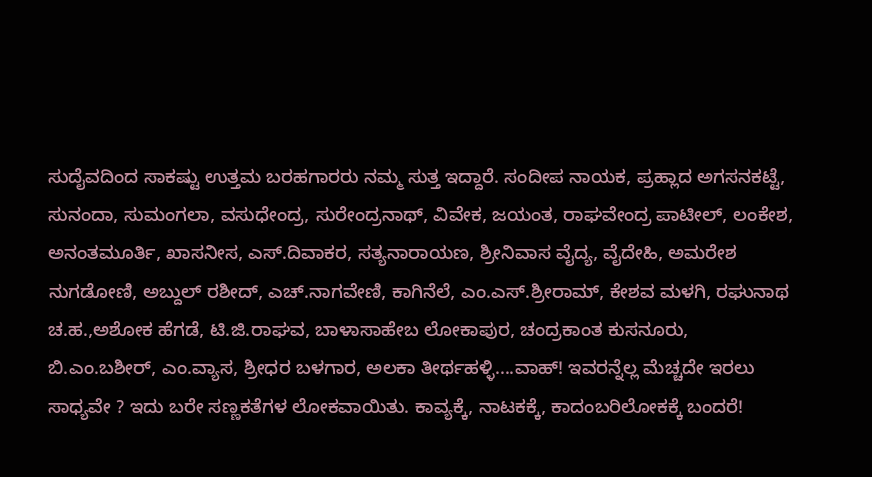ಸುದೈವದಿಂದ ಸಾಕಷ್ಟು ಉತ್ತಮ ಬರಹಗಾರರು ನಮ್ಮ ಸುತ್ತ ಇದ್ದಾರೆ. ಸಂದೀಪ ನಾಯಕ, ಪ್ರಹ್ಲಾದ ಅಗಸನಕಟ್ಟೆ, ಸುನಂದಾ, ಸುಮಂಗಲಾ, ವಸುಧೇಂದ್ರ, ಸುರೇಂದ್ರನಾಥ್, ವಿವೇಕ, ಜಯಂತ, ರಾಘವೇಂದ್ರ ಪಾಟೀಲ್, ಲಂಕೇಶ, ಅನಂತಮೂರ್ತಿ, ಖಾಸನೀಸ, ಎಸ್.ದಿವಾಕರ, ಸತ್ಯನಾರಾಯಣ, ಶ್ರೀನಿವಾಸ ವೈದ್ಯ, ವೈದೇಹಿ, ಅಮರೇಶ ನುಗಡೋಣಿ, ಅಬ್ದುಲ್ ರಶೀದ್, ಎಚ್.ನಾಗವೇಣಿ, ಕಾಗಿನೆಲೆ, ಎಂ.ಎಸ್.ಶ್ರೀರಾಮ್, ಕೇಶವ ಮಳಗಿ, ರಘುನಾಥ ಚ.ಹ.,ಅಶೋಕ ಹೆಗಡೆ, ಟಿ.ಜಿ.ರಾಘವ, ಬಾಳಾಸಾಹೇಬ ಲೋಕಾಪುರ, ಚಂದ್ರಕಾಂತ ಕುಸನೂರು, ಬಿ.ಎಂ.ಬಶೀರ್, ಎಂ.ವ್ಯಾಸ, ಶ್ರೀಧರ ಬಳಗಾರ, ಅಲಕಾ ತೀರ್ಥಹಳ್ಳಿ....ವಾಹ್! ಇವರನ್ನೆಲ್ಲ ಮೆಚ್ಚದೇ ಇರಲು ಸಾಧ್ಯವೇ ? ಇದು ಬರೇ ಸಣ್ಣಕತೆಗಳ ಲೋಕವಾಯಿತು. ಕಾವ್ಯಕ್ಕೆ, ನಾಟಕಕ್ಕೆ, ಕಾದಂಬರಿಲೋಕಕ್ಕೆ ಬಂದರೆ!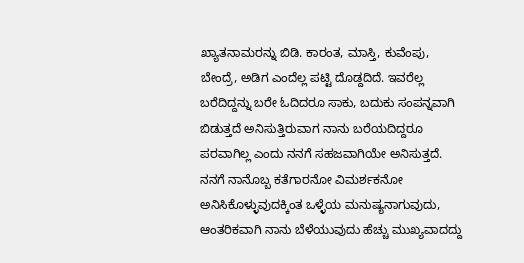ಖ್ಯಾತನಾಮರನ್ನು ಬಿಡಿ. ಕಾರಂತ, ಮಾಸ್ತಿ, ಕುವೆಂಪು, ಬೇಂದ್ರೆ, ಅಡಿಗ ಎಂದೆಲ್ಲ ಪಟ್ಟಿ ದೊಡ್ದದಿದೆ. ಇವರೆಲ್ಲ ಬರೆದಿದ್ದನ್ನು ಬರೇ ಓದಿದರೂ ಸಾಕು, ಬದುಕು ಸಂಪನ್ನವಾಗಿ ಬಿಡುತ್ತದೆ ಅನಿಸುತ್ತಿರುವಾಗ ನಾನು ಬರೆಯದಿದ್ದರೂ ಪರವಾಗಿಲ್ಲ ಎಂದು ನನಗೆ ಸಹಜವಾಗಿಯೇ ಅನಿಸುತ್ತದೆ. ನನಗೆ ನಾನೊಬ್ಬ ಕತೆಗಾರನೋ ವಿಮರ್ಶಕನೋ ಅನಿಸಿಕೊಳ್ಳುವುದಕ್ಕಿಂತ ಒಳ್ಳೆಯ ಮನುಷ್ಯನಾಗುವುದು, ಆಂತರಿಕವಾಗಿ ನಾನು ಬೆಳೆಯುವುದು ಹೆಚ್ಚು ಮುಖ್ಯವಾದದ್ದು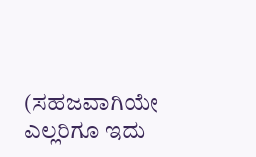(ಸಹಜವಾಗಿಯೇ ಎಲ್ಲರಿಗೂ ಇದು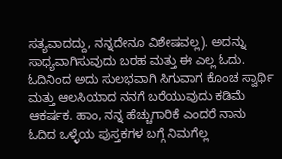ಸತ್ಯವಾದದ್ದು, ನನ್ನದೇನೂ ವಿಶೇಷವಲ್ಲ). ಅದನ್ನು ಸಾಧ್ಯವಾಗಿಸುವುದು ಬರಹ ಮತ್ತು ಈ ಎಲ್ಲ ಓದು. ಓದಿನಿಂದ ಅದು ಸುಲಭವಾಗಿ ಸಿಗುವಾಗ ಕೊಂಚ ಸ್ವಾರ್ಥಿ ಮತ್ತು ಆಲಸಿಯಾದ ನನಗೆ ಬರೆಯುವುದು ಕಡಿಮೆ ಆಕರ್ಷಕ. ಹಾಂ, ನನ್ನ ಹೆಚ್ಚುಗಾರಿಕೆ ಎಂದರೆ ನಾನು ಓದಿದ ಒಳ್ಳೆಯ ಪುಸ್ತಕಗಳ ಬಗ್ಗೆ ನಿಮಗೆಲ್ಲ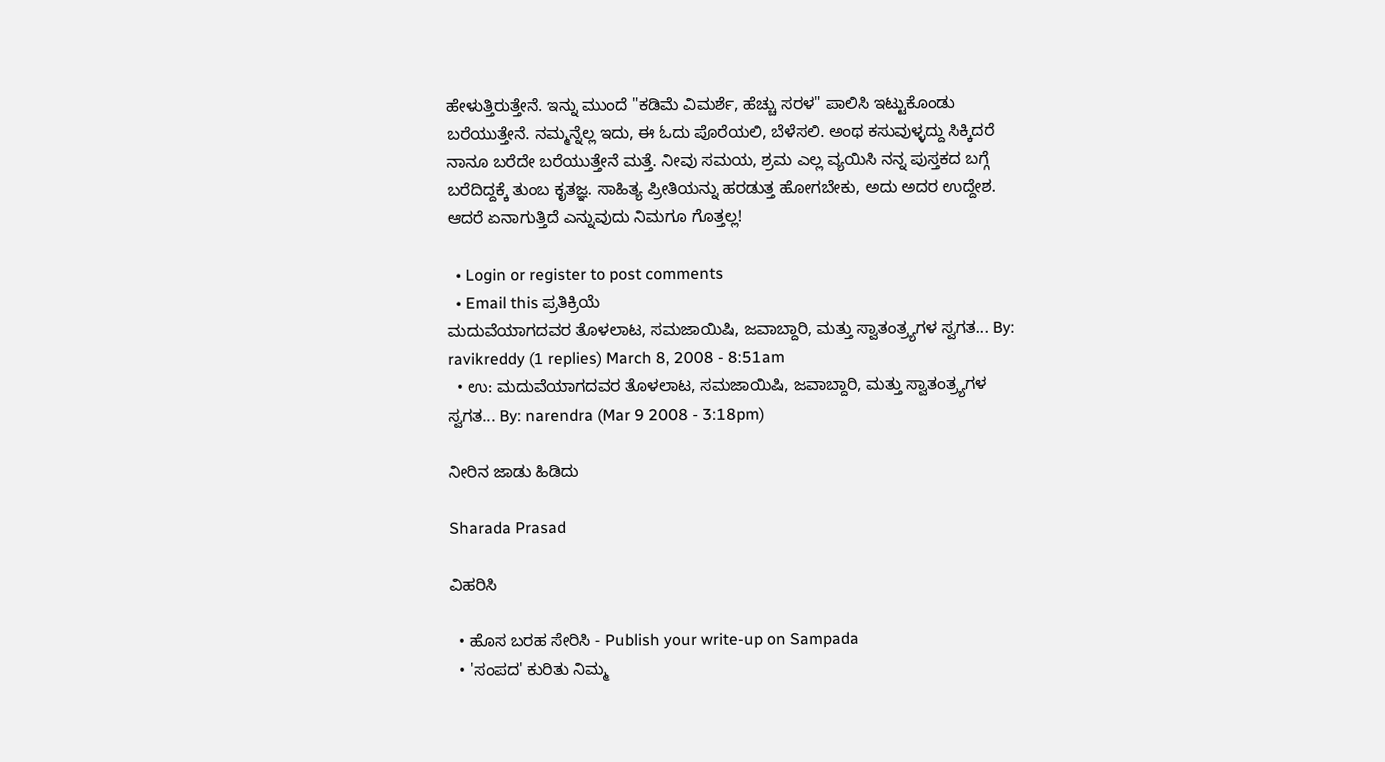ಹೇಳುತ್ತಿರುತ್ತೇನೆ. ಇನ್ನು ಮುಂದೆ "ಕಡಿಮೆ ವಿಮರ್ಶೆ, ಹೆಚ್ಚು ಸರಳ" ಪಾಲಿಸಿ ಇಟ್ಟುಕೊಂಡು ಬರೆಯುತ್ತೇನೆ. ನಮ್ಮನ್ನೆಲ್ಲ ಇದು, ಈ ಓದು ಪೊರೆಯಲಿ, ಬೆಳೆಸಲಿ. ಅಂಥ ಕಸುವುಳ್ಳದ್ದು ಸಿಕ್ಕಿದರೆ ನಾನೂ ಬರೆದೇ ಬರೆಯುತ್ತೇನೆ ಮತ್ತೆ. ನೀವು ಸಮಯ, ಶ್ರಮ ಎಲ್ಲ ವ್ಯಯಿಸಿ ನನ್ನ ಪುಸ್ತಕದ ಬಗ್ಗೆ ಬರೆದಿದ್ದಕ್ಕೆ ತುಂಬ ಕೃತಜ್ಞ. ಸಾಹಿತ್ಯ ಪ್ರೀತಿಯನ್ನು ಹರಡುತ್ತ ಹೋಗಬೇಕು, ಅದು ಅದರ ಉದ್ದೇಶ. ಆದರೆ ಏನಾಗುತ್ತಿದೆ ಎನ್ನುವುದು ನಿಮಗೂ ಗೊತ್ತಲ್ಲ!

  • Login or register to post comments
  • Email this ಪ್ರತಿಕ್ರಿಯೆ
ಮದುವೆಯಾಗದವರ ತೊಳಲಾಟ, ಸಮಜಾಯಿಷಿ, ಜವಾಬ್ದಾರಿ, ಮತ್ತು ಸ್ವಾತಂತ್ರ್ಯಗಳ ಸ್ವಗತ... By: ravikreddy (1 replies) March 8, 2008 - 8:51am
  • ಉ: ಮದುವೆಯಾಗದವರ ತೊಳಲಾಟ, ಸಮಜಾಯಿಷಿ, ಜವಾಬ್ದಾರಿ, ಮತ್ತು ಸ್ವಾತಂತ್ರ್ಯಗಳ ಸ್ವಗತ... By: narendra (Mar 9 2008 - 3:18pm)

ನೀರಿನ ಜಾಡು ಹಿಡಿದು

Sharada Prasad

ವಿಹರಿಸಿ

  • ಹೊಸ ಬರಹ ಸೇರಿಸಿ - Publish your write-up on Sampada
  • 'ಸಂಪದ' ಕುರಿತು ನಿಮ್ಮ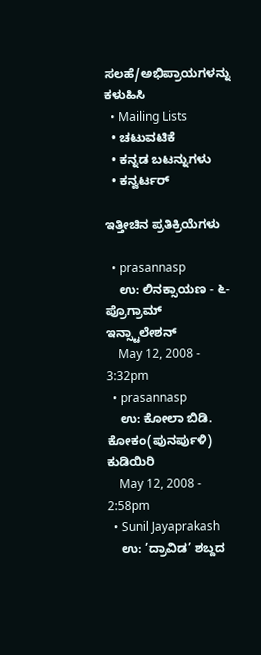ಸಲಹೆ/ಅಭಿಪ್ರಾಯಗಳನ್ನು ಕಳುಹಿಸಿ
  • Mailing Lists
  • ಚಟುವಟಿಕೆ
  • ಕನ್ನಡ ಬಟನ್ನುಗಳು
  • ಕನ್ವರ್ಟರ್

ಇತ್ತೀಚಿನ ಪ್ರತಿಕ್ರಿಯೆಗಳು

  • prasannasp
    ಉ: ಲಿನಕ್ಸಾಯಣ - ೬- ಪ್ರೊಗ್ರಾಮ್ ಇನ್ಸ್ಟಾಲೇಶನ್
    May 12, 2008 - 3:32pm
  • prasannasp
    ಉ: ಕೋಲಾ ಬಿಡಿ. ಕೋಕಂ(ಪುನರ್ಪುಳಿ) ಕುಡಿಯಿರಿ
    May 12, 2008 - 2:58pm
  • Sunil Jayaprakash
    ಉ: ’ದ್ರಾವಿಡ’ ಶಬ್ದದ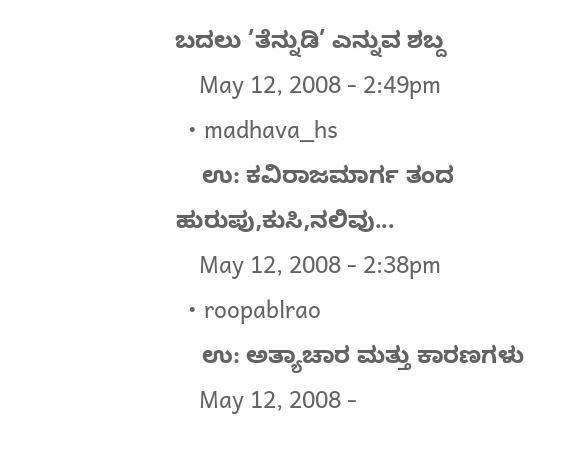ಬದಲು ’ತೆನ್ನುಡಿ’ ಎನ್ನುವ ಶಬ್ದ
    May 12, 2008 - 2:49pm
  • madhava_hs
    ಉ: ಕವಿರಾಜಮಾರ್ಗ ತಂದ ಹುರುಪು,ಕುಸಿ,ನಲಿವು...
    May 12, 2008 - 2:38pm
  • roopablrao
    ಉ: ಅತ್ಯಾಚಾರ ಮತ್ತು ಕಾರಣಗಳು
    May 12, 2008 -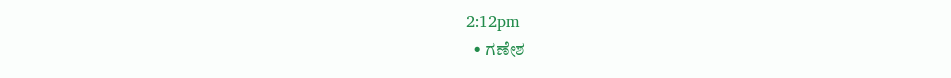2:12pm
  • ಗಣೇಶ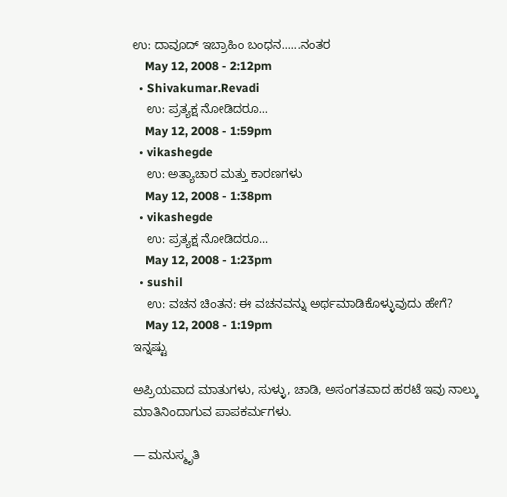ಉ: ದಾವೂದ್ ಇಬ್ರಾಹಿಂ ಬಂಧನ......ನಂತರ
    May 12, 2008 - 2:12pm
  • Shivakumar.Revadi
    ಉ: ಪ್ರತ್ಯಕ್ಷ ನೋಡಿದರೂ...
    May 12, 2008 - 1:59pm
  • vikashegde
    ಉ: ಅತ್ಯಾಚಾರ ಮತ್ತು ಕಾರಣಗಳು
    May 12, 2008 - 1:38pm
  • vikashegde
    ಉ: ಪ್ರತ್ಯಕ್ಷ ನೋಡಿದರೂ...
    May 12, 2008 - 1:23pm
  • sushil
    ಉ: ವಚನ ಚಿಂತನ: ಈ ವಚನವನ್ನು ಅರ್ಥಮಾಡಿಕೊಳ್ಳುವುದು ಹೇಗೆ?
    May 12, 2008 - 1:19pm
ಇನ್ನಷ್ಟು

ಅಪ್ರಿಯವಾದ ಮಾತುಗಳು, ಸುಳ್ಳು, ಚಾಡಿ, ಅಸಂಗತವಾದ ಹರಟೆ ಇವು ನಾಲ್ಕು ಮಾತಿನಿಂದಾಗುವ ಪಾಪಕರ್ಮಗಳು.

— ಮನುಸ್ಮೃತಿ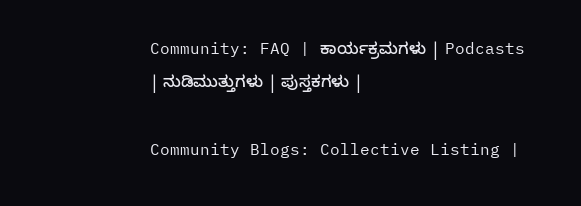Community: FAQ | ಕಾರ್ಯಕ್ರಮಗಳು | Podcasts | ನುಡಿಮುತ್ತುಗಳು | ಪುಸ್ತಕಗಳು |

Community Blogs: Collective Listing |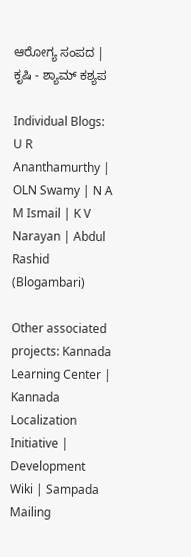ಆರೋಗ್ಯ ಸಂಪದ | ಕೃಷಿ - ಶ್ಯಾಮ್ ಕಶ್ಯಪ

Individual Blogs: U R Ananthamurthy | OLN Swamy | N A M Ismail | K V Narayan | Abdul Rashid (Blogambari)

Other associated projects: Kannada Learning Center | Kannada Localization Initiative | Development Wiki | Sampada Mailing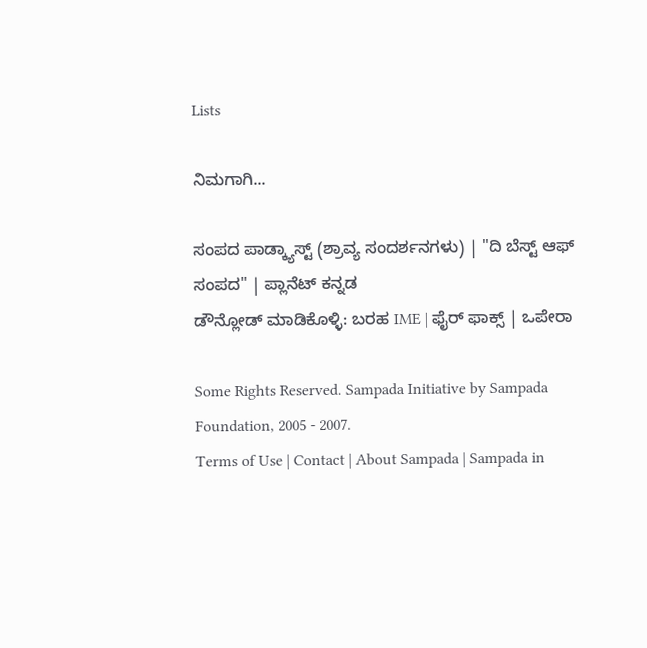Lists

ನಿಮಗಾಗಿ...

ಸಂಪದ ಪಾಡ್ಕ್ಯಾಸ್ಟ್ (ಶ್ರಾವ್ಯ ಸಂದರ್ಶನಗಳು) | "ದಿ ಬೆಸ್ಟ್ ಆಫ್ ಸಂಪದ" | ಪ್ಲಾನೆಟ್ ಕನ್ನಡ
ಡೌನ್ಲೋಡ್ ಮಾಡಿಕೊಳ್ಳಿ: ಬರಹ IME | ಫೈರ್ ಫಾಕ್ಸ್ | ಒಪೇರಾ

Some Rights Reserved. Sampada Initiative by Sampada Foundation, 2005 - 2007.
Terms of Use | Contact | About Sampada | Sampada in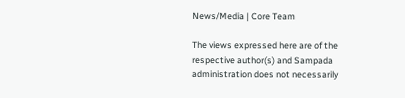News/Media | Core Team

The views expressed here are of the respective author(s) and Sampada administration does not necessarily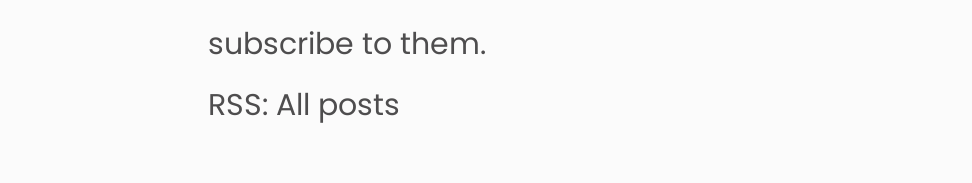subscribe to them.
RSS: All posts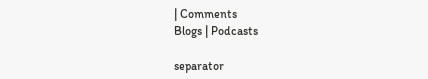| Comments
Blogs | Podcasts

separator